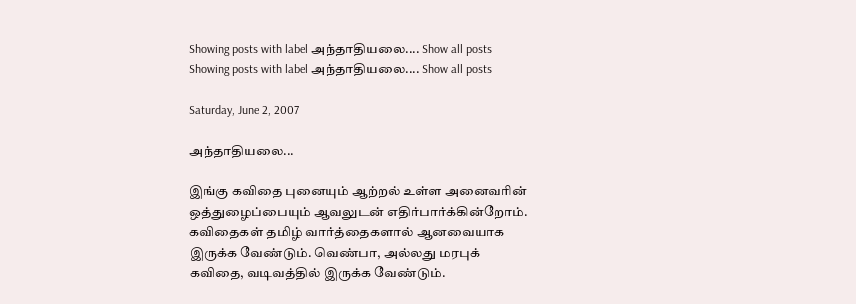Showing posts with label அந்தாதியலை.... Show all posts
Showing posts with label அந்தாதியலை.... Show all posts

Saturday, June 2, 2007

அந்தாதியலை...

இங்கு கவிதை புனையும் ஆற்றல் உள்ள அனைவரின் ஒத்துழைப்பையும் ஆவலுடன் எதிர்பார்க்கின்றோம். கவிதைகள் தமிழ் வார்த்தைகளால் ஆனவையாக இருக்க வேண்டும். வெண்பா, அல்லது மரபுக் கவிதை, வடிவத்தில் இருக்க வேண்டும்.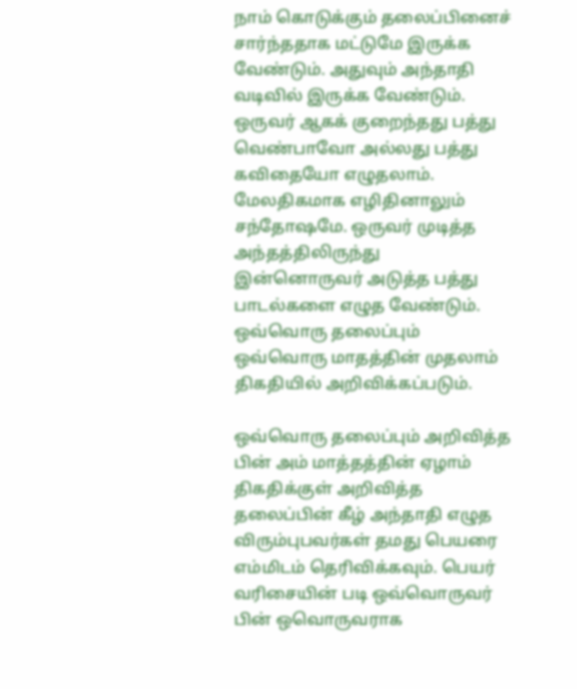நாம் கொடுக்கும் தலைப்பினைச் சார்ந்ததாக மட்டுமே இருக்க வேண்டும். அதுவும் அந்தாதி வடிவில் இருக்க வேண்டும். ஒருவர் ஆகக் குறைந்தது பத்து வெண்பாவோ அல்லது பத்து கவிதையோ எழுதலாம். மேலதிகமாக எழிதினாலும் சந்தோஷமே. ஒருவர் முடித்த அந்தத்திலிருந்து இன்னொருவர் அடுத்த பத்து பாடல்களை எழுத வேண்டும். ஒவ்வொரு தலைப்பும் ஒவ்வொரு மாதத்தின் முதலாம் திகதியில் அறிவிக்கப்படும்.

ஒவ்வொரு தலைப்பும் அறிவித்த பின் அம் மாத்தத்தின் ஏழாம் திகதிக்குள் அறிவித்த தலைப்பின் கீழ் அந்தாதி எழுத விரும்புபவர்கள் தமது பெயரை எம்மிடம் தெரிவிக்கவும். பெயர் வரிசையின் படி ஒவ்வொருவர் பின் ஒவொருவராக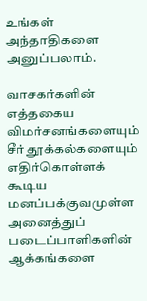உங்கள் அந்தாதிகளை அனுப்பலாம்.

வாசகர்களின் எத்தகைய விமர்சனங்களையும் சீர் தூக்கல்களையும் எதிர்கொள்ளக் கூடிய மனப்பக்குவமுள்ள அனைத்துப் படைப்பாளிகளின் ஆக்கங்களை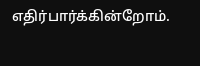எதிர்பார்க்கின்றோம்.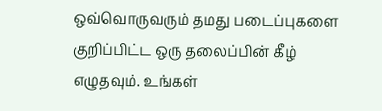ஒவ்வொருவரும் தமது படைப்புகளை குறிப்பிட்ட ஒரு தலைப்பின் கீழ் எழுதவும். உங்கள்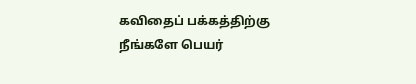கவிதைப் பக்கத்திற்கு நீங்களே பெயர்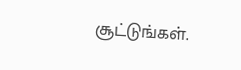சூட்டுங்கள்.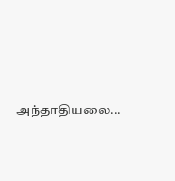அந்தாதியலை...